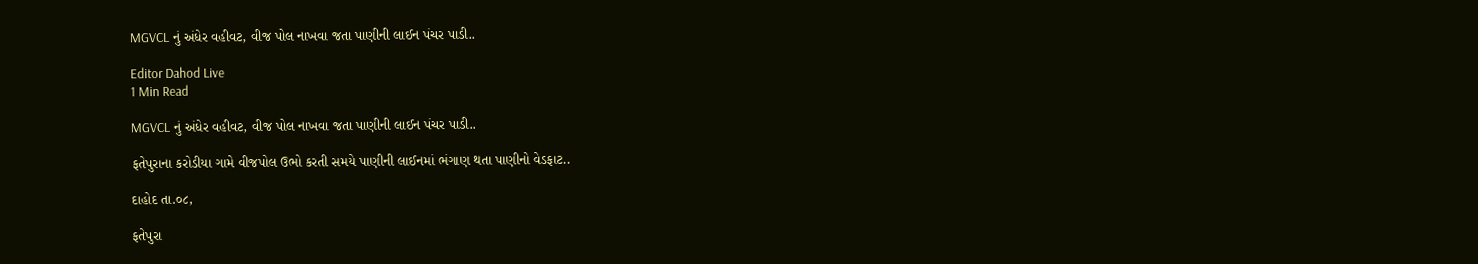MGVCL નું અંધેર વહીવટ, વીજ પોલ નાખવા જતા પાણીની લાઈન પંચર પાડી..

Editor Dahod Live
1 Min Read

MGVCL નું અંધેર વહીવટ, વીજ પોલ નાખવા જતા પાણીની લાઈન પંચર પાડી..

ફતેપુરાના કરોડીયા ગામે વીજપોલ ઉભો કરતી સમયે પાણીની લાઈનમાં ભંગાણ થતા પાણીનો વેડફાટ..

દાહોદ તા.૦૮,

ફતેપુરા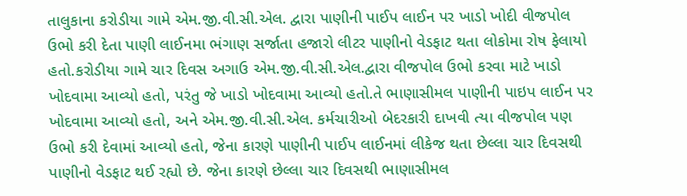તાલુકાના કરોડીયા ગામે એમ.જી.વી.સી.એલ. દ્વારા પાણીની પાઈપ લાઈન પર ખાડો ખોદી વીજપોલ ઉભો કરી દેતા પાણી લાઈનમા ભંગાણ સર્જાતા હજારો લીટર પાણીનો વેડફાટ થતા લોકોમા રોષ ફેલાયો હતો.કરોડીયા ગામે ચાર દિવસ અગાઉ એમ.જી.વી.સી.એલ.દ્વારા વીજપોલ ઉભો કરવા માટે ખાડો ખોદવામા આવ્યો હતો, પરંતુ જે ખાડો ખોદવામા આવ્યો હતો.તે ભાણાસીમલ પાણીની પાઇપ લાઈન પર ખોદવામા આવ્યો હતો, અને એમ.જી.વી.સી.એલ. કર્મચારીઓ બેદરકારી દાખવી ત્યા વીજપોલ પણ ઉભો કરી દેવામાં આવ્યો હતો, જેના કારણે પાણીની પાઈપ લાઈનમાં લીકેજ થતા છેલ્લા ચાર દિવસથી પાણીનો વેડફાટ થઈ રહ્યો છે. જેના કારણે છેલ્લા ચાર દિવસથી ભાણાસીમલ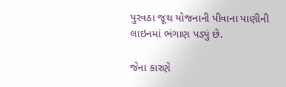પુરવઠા જૂથ યોજનાની પીવાના પાણીની લાઇનમાં ભંગાણ પડ્યું છે.

જેના કારણે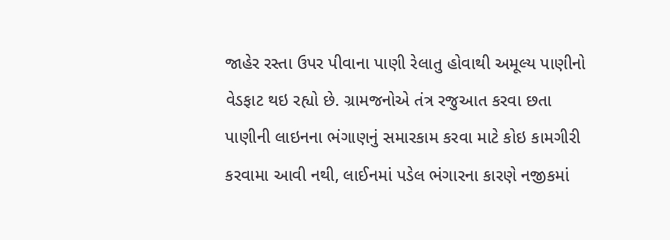જાહેર રસ્તા ઉપર પીવાના પાણી રેલાતુ હોવાથી અમૂલ્ય પાણીનો વેડફાટ થઇ રહ્યો છે. ગ્રામજનોએ તંત્ર રજુઆત કરવા છતા પાણીની લાઇનના ભંગાણનું સમારકામ કરવા માટે કોઇ કામગીરી કરવામા આવી નથી, લાઈનમાં પડેલ ભંગારના કારણે નજીકમાં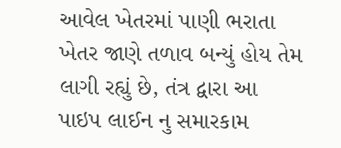આવેલ ખેતરમાં પાણી ભરાતા ખેતર જાણે તળાવ બન્યું હોય તેમ લાગી રહ્યું છે, તંત્ર દ્વારા આ પાઇપ લાઈન નુ સમારકામ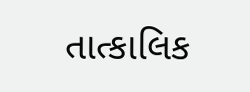તાત્કાલિક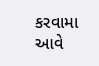કરવામા આવે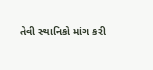તેવી સ્થાનિકો માંગ કરી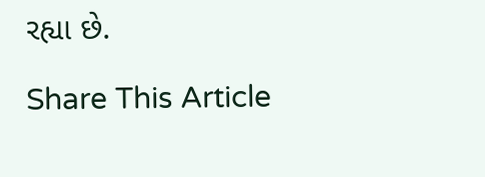રહ્યા છે.

Share This Article